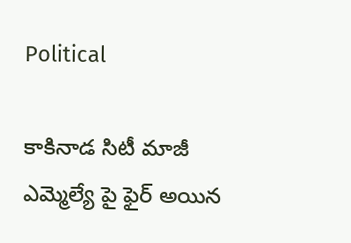Political

కాకినాడ సిటీ మాజీ ఎమ్మెల్యే పై ఫైర్ అయిన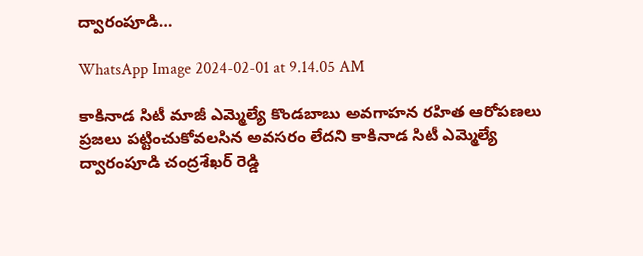ద్వారంపూడి…

WhatsApp Image 2024-02-01 at 9.14.05 AM

కాకినాడ సిటీ మాజీ ఎమ్మెల్యే కొండబాబు అవగాహన రహిత ఆరోపణలు ప్రజలు పట్టించుకోవలసిన అవసరం లేదని కాకినాడ సిటీ ఎమ్మెల్యే ద్వారంపూడి చంద్రశేఖర్ రెడ్డి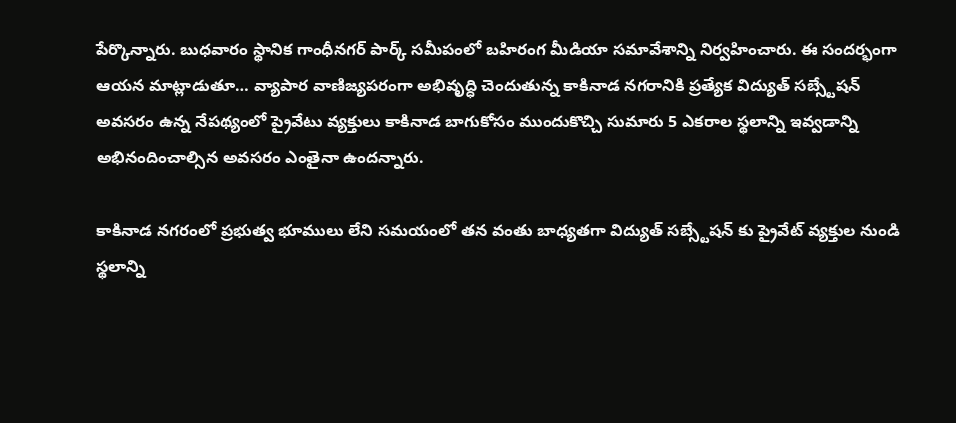పేర్కొన్నారు. బుధవారం స్థానిక గాంధీనగర్ పార్క్ సమీపంలో బహిరంగ మీడియా సమావేశాన్ని నిర్వహించారు. ఈ సందర్భంగా ఆయన మాట్లాడుతూ… వ్యాపార వాణిజ్యపరంగా అభివృద్ధి చెందుతున్న కాకినాడ నగరానికి ప్రత్యేక విద్యుత్ సబ్స్టేషన్ అవసరం ఉన్న నేపథ్యంలో ప్రైవేటు వ్యక్తులు కాకినాడ బాగుకోసం ముందుకొచ్చి సుమారు 5 ఎకరాల స్థలాన్ని ఇవ్వడాన్ని అభినందించాల్సిన అవసరం ఎంతైనా ఉందన్నారు.

కాకినాడ నగరంలో ప్రభుత్వ భూములు లేని సమయంలో తన వంతు బాధ్యతగా విద్యుత్ సబ్స్టేషన్ కు ప్రైవేట్ వ్యక్తుల నుండి స్థలాన్ని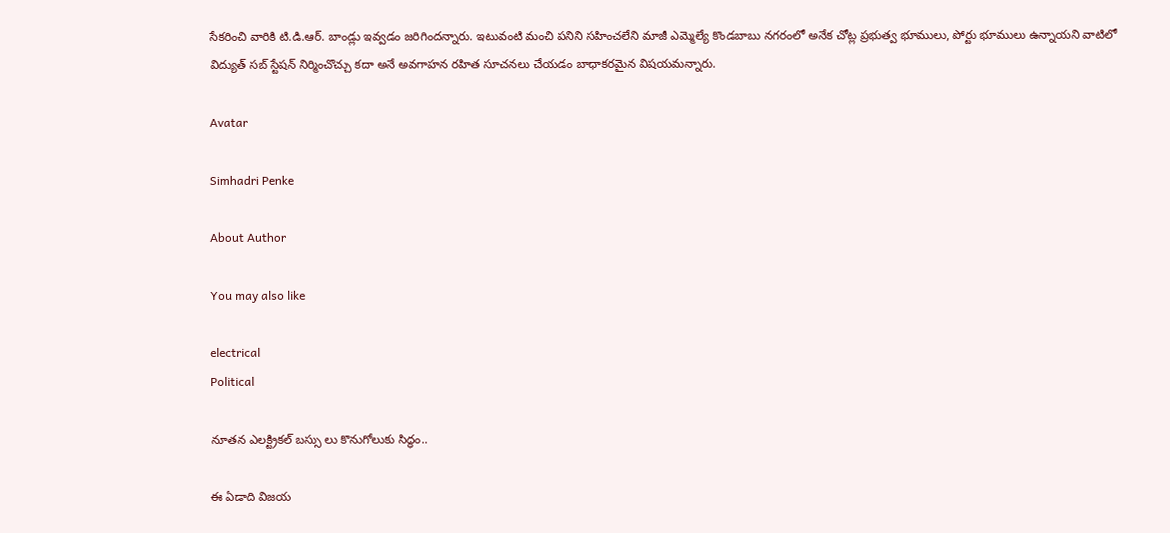సేకరించి వారికి టి.డి.ఆర్. బాండ్లు ఇవ్వడం జరిగిందన్నారు. ఇటువంటి మంచి పనిని సహించలేని మాజీ ఎమ్మెల్యే కొండబాబు నగరంలో అనేక చోట్ల ప్రభుత్వ భూములు, పోర్టు భూములు ఉన్నాయని వాటిలో విద్యుత్ సబ్ స్టేషన్ నిర్మించొచ్చు కదా అనే అవగాహన రహిత సూచనలు చేయడం బాధాకరమైన విషయమన్నారు.

Avatar

Simhadri Penke

About Author

You may also like

electrical
Political

నూతన ఎలక్ట్రికల్ బస్సు లు కొనుగోలుకు సిద్ధం..

ఈ ఏడాది విజయ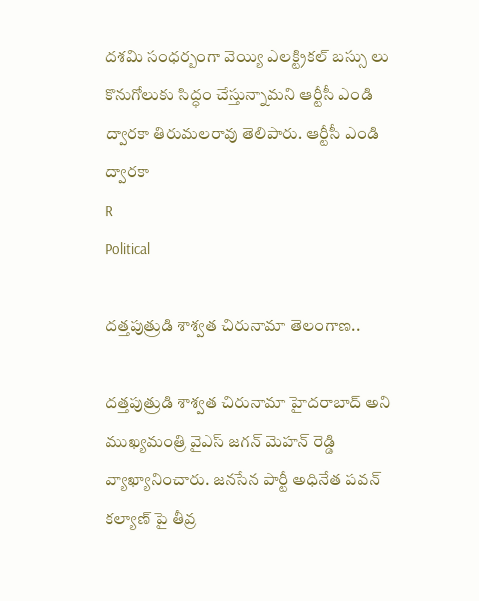దశమి సంధర్బంగా వెయ్యి ఎలక్ట్రికల్ బస్సు లు కొనుగోలుకు సిద్ధం చేస్తున్నామని ఆర్టీసీ ఎండి ద్వారకా తిరుమలరావు తెలిపారు. ఆర్టీసీ ఎండి ద్వారకా
R
Political

దత్తపుత్రుడి శాశ్వత చిరునామా తెలంగాణ..

దత్తపుత్రుడి శాశ్వత చిరునామా హైదరాబాద్ అని ముఖ్యమంత్రి వైఎస్ జగన్ మెహన్ రెడ్డి వ్యాఖ్యానించారు. జనసేన పార్టీ అధినేత పవన్ కల్యాణ్ పై తీవ్ర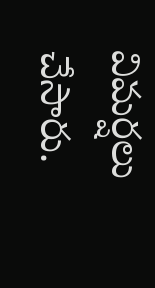విమర్షలు చేసారు.